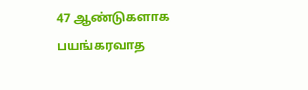47 ஆண்டுகளாக பயங்கரவாத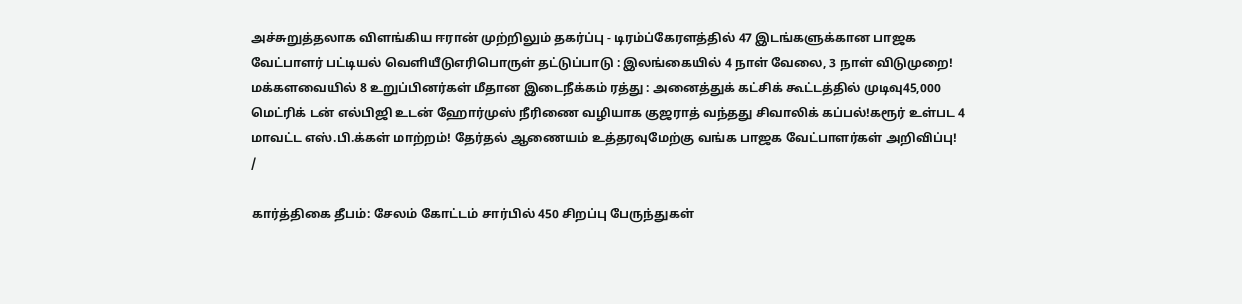அச்சுறுத்தலாக விளங்கிய ஈரான் முற்றிலும் தகர்ப்பு - டிரம்ப்கேரளத்தில் 47 இடங்களுக்கான பாஜக வேட்பாளர் பட்டியல் வெளியீடுஎரிபொருள் தட்டுப்பாடு : இலங்கையில் 4 நாள் வேலை, 3 நாள் விடுமுறை! மக்களவையில் 8 உறுப்பினர்கள் மீதான இடைநீக்கம் ரத்து : அனைத்துக் கட்சிக் கூட்டத்தில் முடிவு45,000 மெட்ரிக் டன் எல்பிஜி உடன் ஹோர்முஸ் நீரிணை வழியாக குஜராத் வந்தது சிவாலிக் கப்பல்!கரூர் உள்பட 4 மாவட்ட எஸ்.பி.க்கள் மாற்றம்! தேர்தல் ஆணையம் உத்தரவுமேற்கு வங்க பாஜக வேட்பாளர்கள் அறிவிப்பு!
/

கார்த்திகை தீபம்: சேலம் கோட்டம் சார்பில் 450 சிறப்பு பேருந்துகள்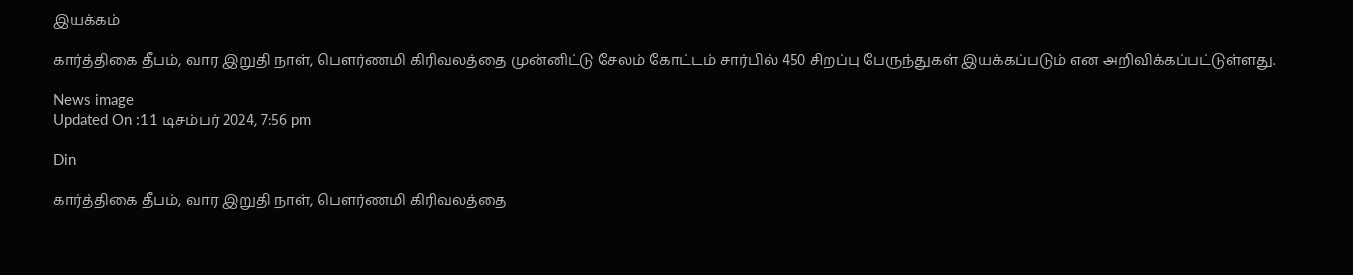இயக்கம்

கார்த்திகை தீபம், வார இறுதி நாள், பௌர்ணமி கிரிவலத்தை முன்னிட்டு சேலம் கோட்டம் சார்பில் 450 சிறப்பு பேருந்துகள் இயக்கப்படும் என அறிவிக்கப்பட்டுள்ளது.

News image
Updated On :11 டிசம்பர் 2024, 7:56 pm

Din

கார்த்திகை தீபம், வார இறுதி நாள், பௌர்ணமி கிரிவலத்தை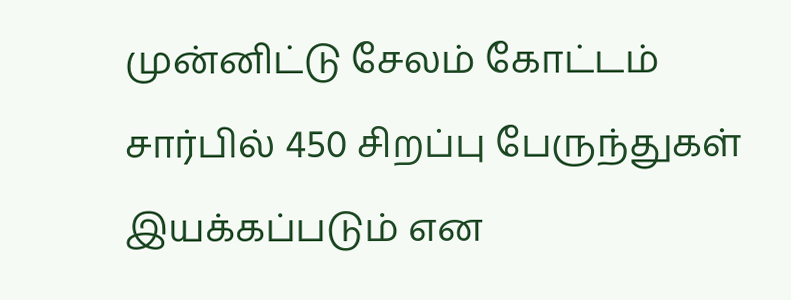முன்னிட்டு சேலம் கோட்டம் சார்பில் 450 சிறப்பு பேருந்துகள் இயக்கப்படும் என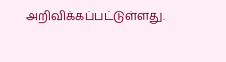அறிவிக்கப்பட்டுள்ளது.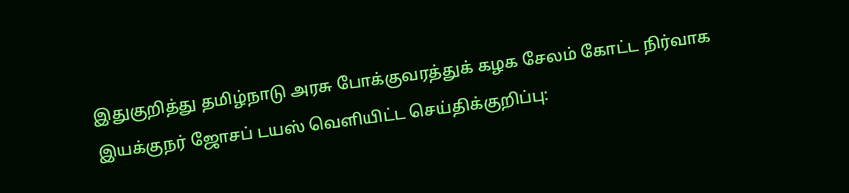இதுகுறித்து தமிழ்நாடு அரசு போக்குவரத்துக் கழக சேலம் கோட்ட நிர்வாக இயக்குநர் ஜோசப் டயஸ் வெளியிட்ட செய்திக்குறிப்பு: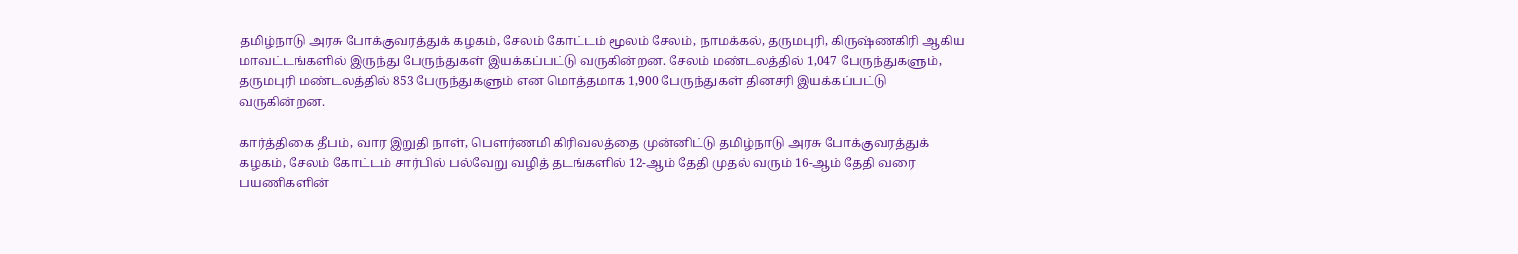தமிழ்நாடு அரசு போக்குவரத்துக் கழகம், சேலம் கோட்டம் மூலம் சேலம், நாமக்கல், தருமபுரி, கிருஷ்ணகிரி ஆகிய மாவட்டங்களில் இருந்து பேருந்துகள் இயக்கப்பட்டு வருகின்றன. சேலம் மண்டலத்தில் 1,047 பேருந்துகளும், தருமபுரி மண்டலத்தில் 853 பேருந்துகளும் என மொத்தமாக 1,900 பேருந்துகள் தினசரி இயக்கப்பட்டு வருகின்றன.

கார்த்திகை தீபம், வார இறுதி நாள், பௌர்ணமி கிரிவலத்தை முன்னிட்டு தமிழ்நாடு அரசு போக்குவரத்துக் கழகம், சேலம் கோட்டம் சார்பில் பல்வேறு வழித் தடங்களில் 12-ஆம் தேதி முதல் வரும் 16-ஆம் தேதி வரை பயணிகளின்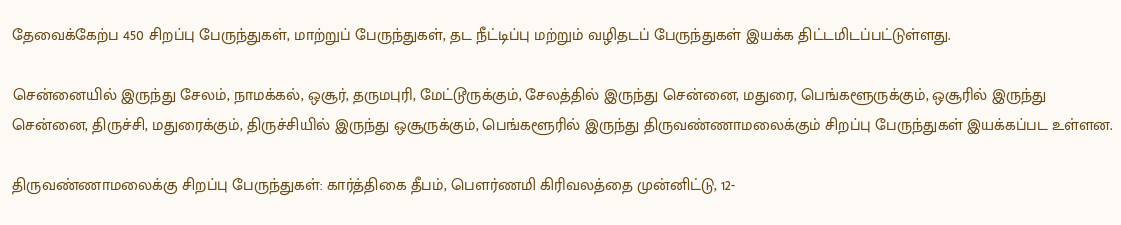தேவைக்கேற்ப 450 சிறப்பு பேருந்துகள், மாற்றுப் பேருந்துகள், தட நீட்டிப்பு மற்றும் வழிதடப் பேருந்துகள் இயக்க திட்டமிடப்பட்டுள்ளது.

சென்னையில் இருந்து சேலம், நாமக்கல், ஒசூர், தருமபுரி, மேட்டூருக்கும், சேலத்தில் இருந்து சென்னை, மதுரை, பெங்களூருக்கும், ஒசூரில் இருந்து சென்னை, திருச்சி, மதுரைக்கும், திருச்சியில் இருந்து ஒசூருக்கும், பெங்களூரில் இருந்து திருவண்ணாமலைக்கும் சிறப்பு பேருந்துகள் இயக்கப்பட உள்ளன.

திருவண்ணாமலைக்கு சிறப்பு பேருந்துகள்: கார்த்திகை தீபம், பௌர்ணமி கிரிவலத்தை முன்னிட்டு, 12-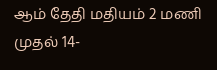ஆம் தேதி மதியம் 2 மணி முதல் 14-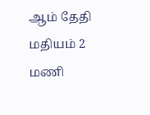ஆம் தேதி மதியம் 2 மணி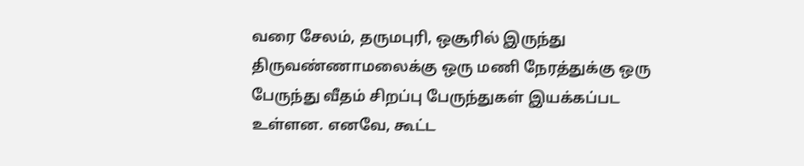வரை சேலம், தருமபுரி, ஒசூரில் இருந்து திருவண்ணாமலைக்கு ஒரு மணி நேரத்துக்கு ஒரு பேருந்து வீதம் சிறப்பு பேருந்துகள் இயக்கப்பட உள்ளன. எனவே, கூட்ட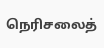நெரிசலைத்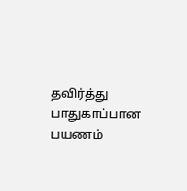தவிர்த்து பாதுகாப்பான பயணம்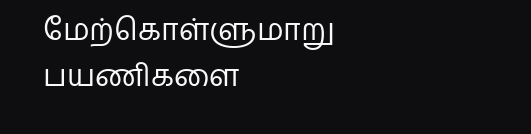மேற்கொள்ளுமாறு பயணிகளை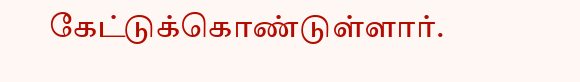கேட்டுக்கொண்டுள்ளார்.